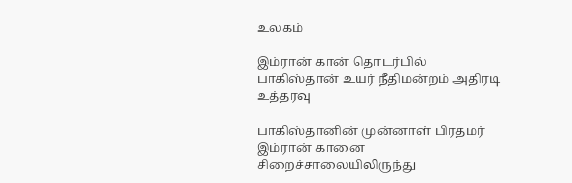உலகம்

இம்ரான் கான் தொடர்பில் பாகிஸ்தான் உயர் நீதிமன்றம் அதிரடி உத்தரவு

பாகிஸ்தானின் முன்னாள் பிரதமர் இம்ரான் கானை சிறைச்சாலையிலிருந்து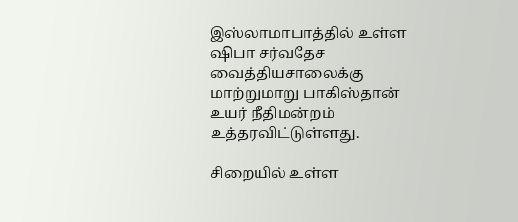இஸ்லாமாபாத்தில் உள்ள ஷிபா சர்வதேச வைத்தியசாலைக்கு மாற்றுமாறு பாகிஸ்தான் உயர் நீதிமன்றம் உத்தரவிட்டுள்ளது.

சிறையில் உள்ள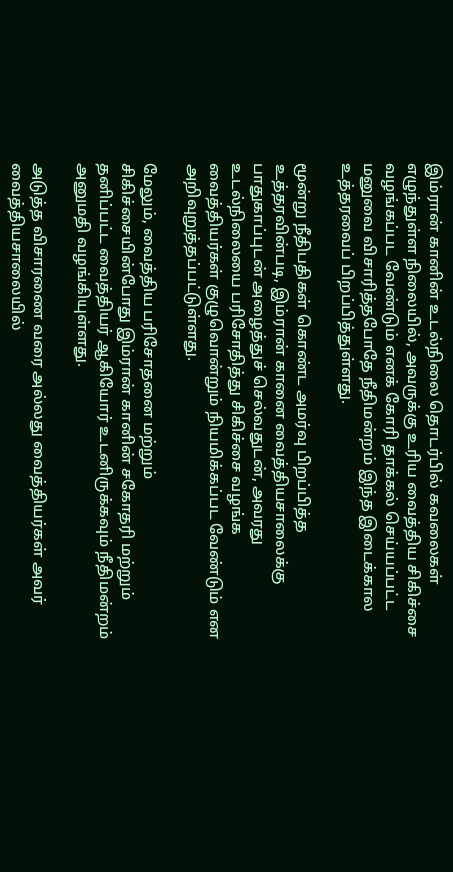இம்ரான் கானின் உடல்நிலை தொடர்பில் கவலைகள் எழுந்துள்ள நிலையில், அவருக்கு உரிய வைத்திய சிகிச்சை வழங்கப்பட வேண்டும் எனக் கோரி தாக்கல் செய்யப்பட்ட மனுவை விசாரித்தபோதே நீதிமன்றம் இந்த இடைக்கால உத்தரவைப் பிறப்பித்துள்ளது.

மூன்று நீதிபதிகள் கொண்ட அமர்வு பிறப்பித்த உத்தரவின்படி, இம்ரான் கானை வைத்தியசாலைக்கு பாதுகாப்புடன் அழைத்துச் செல்வதுடன், அவரது உடல்நிலையை பரிசோதித்து சிகிச்சை வழங்க வைத்தியர்கள் குழுவொன்றும் நியமிக்கப்பட வேண்டும் என அறிவுறுத்தப்பட்டுள்ளது.

மேலும், வைத்திய பரிசோதனை மற்றும் சிகிச்சையின்போது இம்ரான் கானின் சகோதரி மற்றும் தனிப்பட்ட வைத்தியர் ஆகியோர் உடனிருக்கவும் நீதிமன்றம் அனுமதி வழங்கியுள்ளது.

அடுத்த விசாரணை வரை அல்லது வைத்தியர்கள் அவர் வைத்தியசாலையில்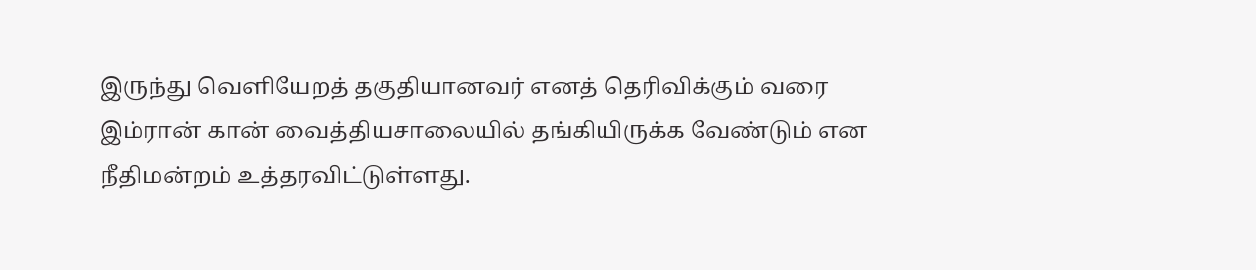இருந்து வெளியேறத் தகுதியானவர் எனத் தெரிவிக்கும் வரை இம்ரான் கான் வைத்தியசாலையில் தங்கியிருக்க வேண்டும் என நீதிமன்றம் உத்தரவிட்டுள்ளது.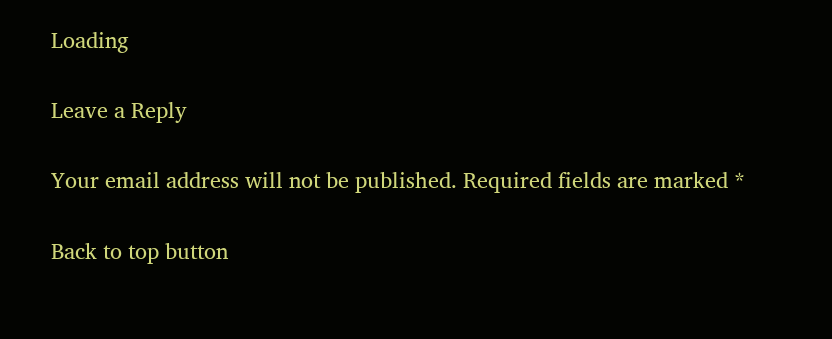Loading

Leave a Reply

Your email address will not be published. Required fields are marked *

Back to top button